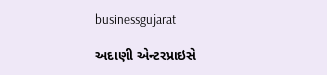businessgujarat

અદાણી એન્ટરપ્રાઇસે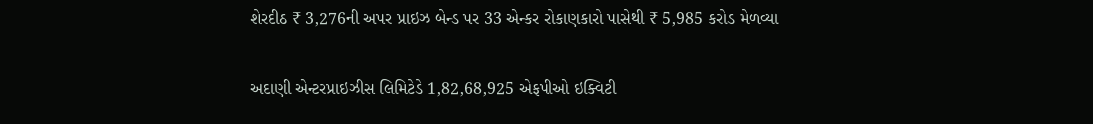શેરદીઠ ₹ 3,276ની અપર પ્રાઇઝ બેન્ડ પર 33 એન્કર રોકાણકારો પાસેથી ₹ 5,985 કરોડ મેળવ્યા

અદાણી એન્ટરપ્રાઇઝીસ લિમિટેડે 1,82,68,925 એફપીઓ ઇક્વિટી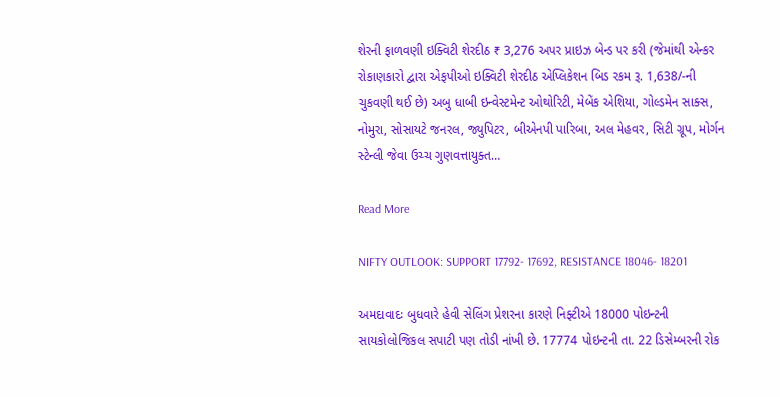શેરની ફાળવણી ઇક્વિટી શેરદીઠ ₹ 3,276 અપર પ્રાઇઝ બેન્ડ પર કરી (જેમાંથી એન્કર રોકાણકારો દ્વારા એફપીઓ ઇક્વિટી શેરદીઠ એપ્લિકેશન બિડ રકમ રૂ. 1,638/-ની ચુકવણી થઈ છે) અબુ ધાબી ઇન્વેસ્ટમેન્ટ ઓથોરિટી, મેબેંક એશિયા, ગોલ્ડમેન સાક્સ, નોમુરા, સોસાયટે જનરલ, જ્યુપિટર, બીએનપી પારિબા, અલ મેહવર, સિટી ગ્રૂપ, મોર્ગન સ્ટેન્લી જેવા ઉચ્ચ ગુણવત્તાયુક્ત…

Read More

NIFTY OUTLOOK: SUPPORT 17792- 17692, RESISTANCE 18046- 18201

અમદાવાદઃ બુધવારે હેવી સેલિંગ પ્રેશરના કારણે નિફ્ટીએ 18000 પોઇન્ટની સાયકોલોજિકલ સપાટી પણ તોડી નાંખી છે. 17774 પોઇન્ટની તા. 22 ડિસેમ્બરની રોક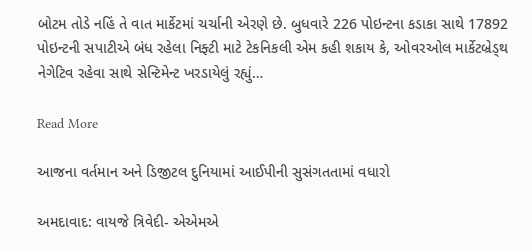બોટમ તોડે નહિં તે વાત માર્કેટમાં ચર્ચાની એરણે છે. બુધવારે 226 પોઇન્ટના કડાકા સાથે 17892 પોઇન્ટની સપાટીએ બંધ રહેલા નિફ્ટી માટે ટેકનિકલી એમ કહી શકાય કે, ઓવરઓલ માર્કેટબ્રેડ્થ નેગેટિવ રહેવા સાથે સેન્ટિમેન્ટ ખરડાયેલું રહ્યું…

Read More

આજના વર્તમાન અને ડિજીટલ દુનિયામાં આઈપીની સુસંગતતામાં વધારો

અમદાવાદ: વાયજે ત્રિવેદી- એએમએ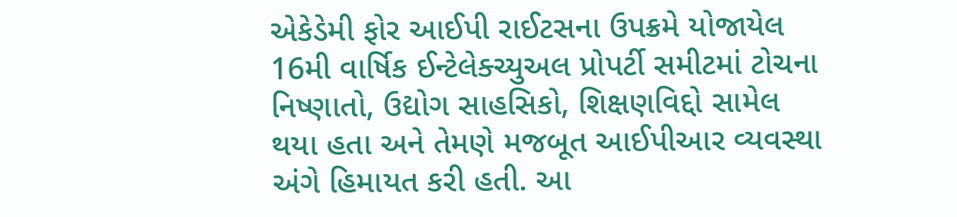એકેડેમી ફોર આઈપી રાઈટસના ઉપક્રમે યોજાયેલ 16મી વાર્ષિક ઈન્ટેલેક્ચ્યુઅલ પ્રોપર્ટી સમીટમાં ટોચના નિષ્ણાતો, ઉદ્યોગ સાહસિકો, શિક્ષણવિદ્દો સામેલ થયા હતા અને તેમણે મજબૂત આઈપીઆર વ્યવસ્થા અંગે હિમાયત કરી હતી. આ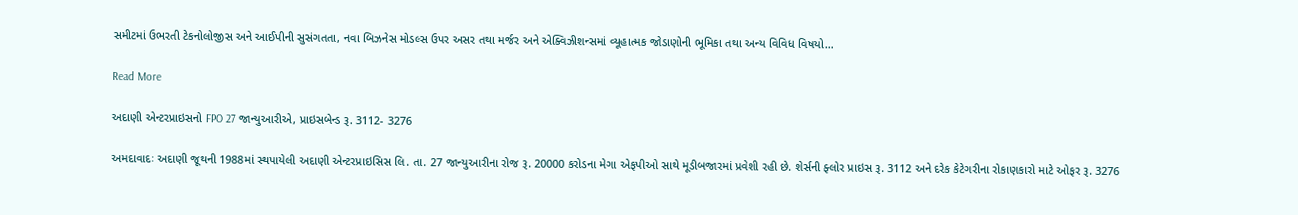સમીટમાં ઉભરતી ટેકનોલોજીસ અને આઈપીની સુસંગતતા, નવા બિઝનેસ મોડલ્સ ઉપર અસર તથા મર્જર અને એક્વિઝીશન્સમાં વ્યૂહાત્મક જોડાણોની ભૂમિકા તથા અન્ય વિવિધ વિષયો…

Read More

અદાણી એન્ટરપ્રાઇસનો FPO 27 જાન્યુઆરીએ, પ્રાઇસબેન્ડ રૂ. 3112- 3276

અમદાવાદઃ અદાણી જૂથની 1988માં સ્થપાયેલી અદાણી એન્ટરપ્રાઇસિસ લિ. તા. 27 જાન્યુઆરીના રોજ રૂ. 20000 કરોડના મેગા એફપીઓ સાથે મૂડીબજારમાં પ્રવેશી રહી છે. શેર્સની ફ્લોર પ્રાઇસ રૂ. 3112 અને દરેક કેટેગરીના રોકાણકારો માટે ઓફર રૂ. 3276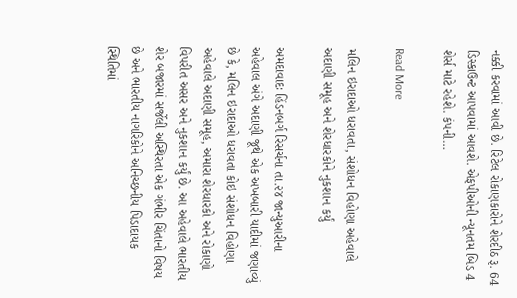નક્કી કરવામાં આવી છે. રિટેલ રોકાણકારોને શેરદીઠ રૂ. 64 ડિસ્કાઉન્ટ આપવામાં આવશે. એફપીઓની ન્યૂનતમ બિડ 4 શેર્સ માટે રહેશે. કંપની…

Read More

મલિન ઇરાદાઓ ધરાવતા, સંશોધન વિહોણા અહેવાલે અદાણી સમૂહ અને શેરધારકોને નુકશાન કર્યું

અમદાવાદઃ હિંડનબર્ગ રિસર્ચના તા.૨૪ જાન્યુઆરીના અહેવાલ અંગે અદાણી જૂથે એક અખબારી યાદીમાં જણાવ્યું છે કે, મલિન ઇરાદાઓ ધરાવતા કોઇ સંશોધન વિહોણા અહેવાલે અદાણી સમૂહ, અમારા શેરધારકો અને રોકાણો વિપરીત અસર અને નુકશાન કર્યું છે. આ અહેવાલે ભારતીય શેર બજારમાં સર્જેલી અસ્થિરતા એક ગંભીર ચિંતાનો વિષય છે અને ભારતીય નાગરિકોને અનિચ્છનીય પિડાદાયક સ્થિતિમાં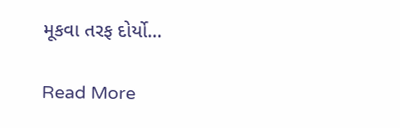મૂકવા તરફ દોર્યો…

Read More